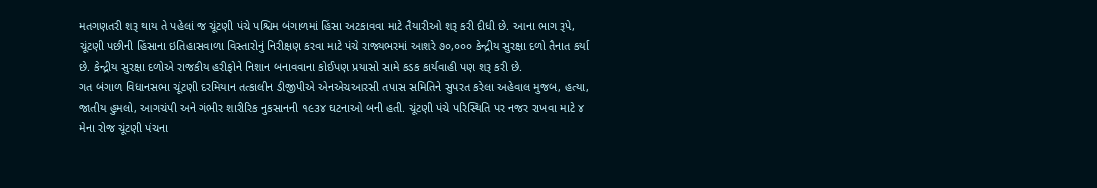મતગણતરી શરૂ થાય તે પહેલાં જ ચૂંટણી પંચે પશ્ચિમ બંગાળમાં હિંસા અટકાવવા માટે તૈયારીઓ શરૂ કરી દીધી છે. આના ભાગ રૂપે, ચૂંટણી પછીની હિંસાના ઇતિહાસવાળા વિસ્તારોનું નિરીક્ષણ કરવા માટે પંચે રાજ્યભરમાં આશરે ૭૦,૦૦૦ કેન્દ્રીય સુરક્ષા દળો તૈનાત કર્યા છે. કેન્દ્રીય સુરક્ષા દળોએ રાજકીય હરીફોને નિશાન બનાવવાના કોઈપણ પ્રયાસો સામે કડક કાર્યવાહી પણ શરૂ કરી છે.
ગત બંગાળ વિધાનસભા ચૂંટણી દરમિયાન તત્કાલીન ડીજીપીએ એનએચઆરસી તપાસ સમિતિને સુપરત કરેલા અહેવાલ મુજબ, હત્યા, જાતીય હુમલો, આગચંપી અને ગંભીર શારીરિક નુકસાનની ૧૯૩૪ ઘટનાઓ બની હતી. ચૂંટણી પંચે પરિસ્થિતિ પર નજર રાખવા માટે ૪ મેના રોજ ચૂંટણી પંચના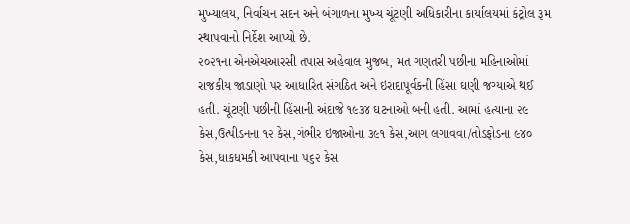મુખ્યાલય, નિર્વાચન સદન અને બંગાળના મુખ્ય ચૂંટણી અધિકારીના કાર્યાલયમાં કંટ્રોલ રૂમ સ્થાપવાનો નિર્દેશ આપ્યો છે.
૨૦૨૧ના એનએચઆરસી તપાસ અહેવાલ મુજબ, મત ગણતરી પછીના મહિનાઓમાં રાજકીય જાડાણો પર આધારિત સંગઠિત અને ઇરાદાપૂર્વકની હિંસા ઘણી જગ્યાએ થઈ હતી. ચૂંટણી પછીની હિંસાની અંદાજે ૧૯૩૪ ઘટનાઓ બની હતી. આમાં હત્યાના ૨૯ કેસ,ઉત્પીડનના ૧૨ કેસ,ગંભીર ઇજાઓના ૩૯૧ કેસ,આગ લગાવવા/તોડફોડના ૯૪૦ કેસ,ધાકધમકી આપવાના ૫૬૨ કેસ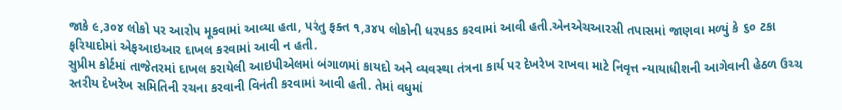જાકે ૯,૩૦૪ લોકો પર આરોપ મૂકવામાં આવ્યા હતા, પરંતુ ફક્ત ૧,૩૪૫ લોકોની ધરપકડ કરવામાં આવી હતી.એનએચઆરસી તપાસમાં જાણવા મળ્યું કે ૬૦ ટકા ફરિયાદોમાં એફઆઇઆર દાખલ કરવામાં આવી ન હતી.
સુપ્રીમ કોર્ટમાં તાજેતરમાં દાખલ કરાયેલી આઇપીએલમાં બંગાળમાં કાયદો અને વ્યવસ્થા તંત્રના કાર્ય પર દેખરેખ રાખવા માટે નિવૃત્ત ન્યાયાધીશની આગેવાની હેઠળ ઉચ્ચ સ્તરીય દેખરેખ સમિતિની રચના કરવાની વિનંતી કરવામાં આવી હતી. તેમાં વધુમાં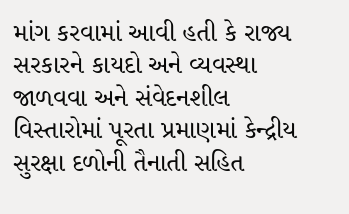માંગ કરવામાં આવી હતી કે રાજ્ય સરકારને કાયદો અને વ્યવસ્થા જાળવવા અને સંવેદનશીલ વિસ્તારોમાં પૂરતા પ્રમાણમાં કેન્દ્રીય સુરક્ષા દળોની તૈનાતી સહિત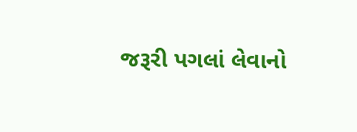જરૂરી પગલાં લેવાનો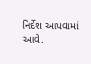નિર્દેશ આપવામાં આવે.